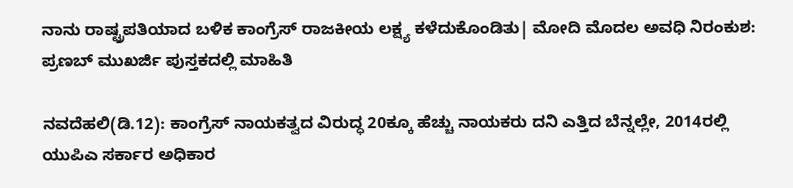ನಾನು ರಾಷ್ಟ್ರಪತಿಯಾದ ಬಳಿಕ ಕಾಂಗ್ರೆಸ್‌ ರಾಜಕೀಯ ಲಕ್ಷ್ಯ ಕಳೆದುಕೊಂಡಿತು| ಮೋದಿ ಮೊದಲ ಅವಧಿ ನಿರಂಕುಶ: ಪ್ರಣಬ್‌ ಮುಖರ್ಜಿ ಪುಸ್ತಕದಲ್ಲಿ ಮಾಹಿತಿ

ನವದೆಹಲಿ(ಡಿ.12): ಕಾಂಗ್ರೆಸ್‌ ನಾಯಕತ್ವದ ವಿರುದ್ಧ 20ಕ್ಕೂ ಹೆಚ್ಚು ನಾಯಕರು ದನಿ ಎತ್ತಿದ ಬೆನ್ನಲ್ಲೇ, 2014ರಲ್ಲಿ ಯುಪಿಎ ಸರ್ಕಾರ ಅಧಿಕಾರ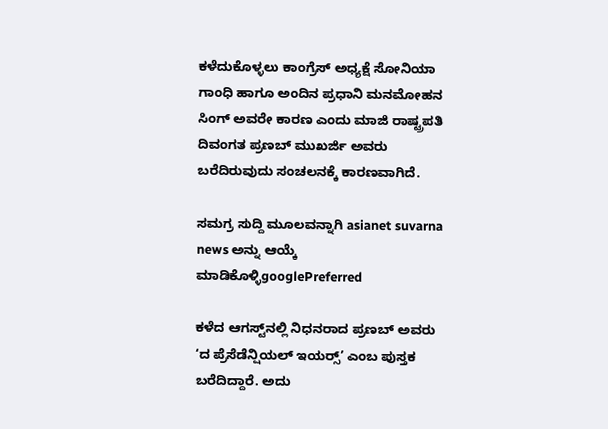ಕಳೆದುಕೊಳ್ಳಲು ಕಾಂಗ್ರೆಸ್‌ ಅಧ್ಯಕ್ಷೆ ಸೋನಿಯಾ ಗಾಂಧಿ ಹಾಗೂ ಅಂದಿನ ಪ್ರಧಾನಿ ಮನಮೋಹನ ಸಿಂಗ್‌ ಅವರೇ ಕಾರಣ ಎಂದು ಮಾಜಿ ರಾಷ್ಟ್ರಪತಿ ದಿವಂಗತ ಪ್ರಣಬ್‌ ಮುಖರ್ಜಿ ಅವರು ಬರೆದಿರುವುದು ಸಂಚಲನಕ್ಕೆ ಕಾರಣವಾಗಿದೆ.

ಸಮಗ್ರ ಸುದ್ದಿ ಮೂಲವನ್ನಾಗಿ asianet suvarna news ಅನ್ನು ಆಯ್ಕೆ ಮಾಡಿಕೊಳ್ಳಿgooglePreferred

ಕಳೆದ ಆಗಸ್ಟ್‌ನಲ್ಲಿ ನಿಧನರಾದ ಪ್ರಣಬ್‌ ಅವರು ‘ದ ಪ್ರೆಸೆಡೆನ್ಷಿಯಲ್‌ ಇಯರ್‍ಸ್’ ಎಂಬ ಪುಸ್ತಕ ಬರೆದಿದ್ದಾರೆ. ಅದು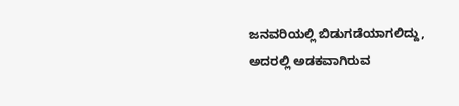ಜನವರಿಯಲ್ಲಿ ಬಿಡುಗಡೆಯಾಗಲಿದ್ದು, ಅದರಲ್ಲಿ ಅಡಕವಾಗಿರುವ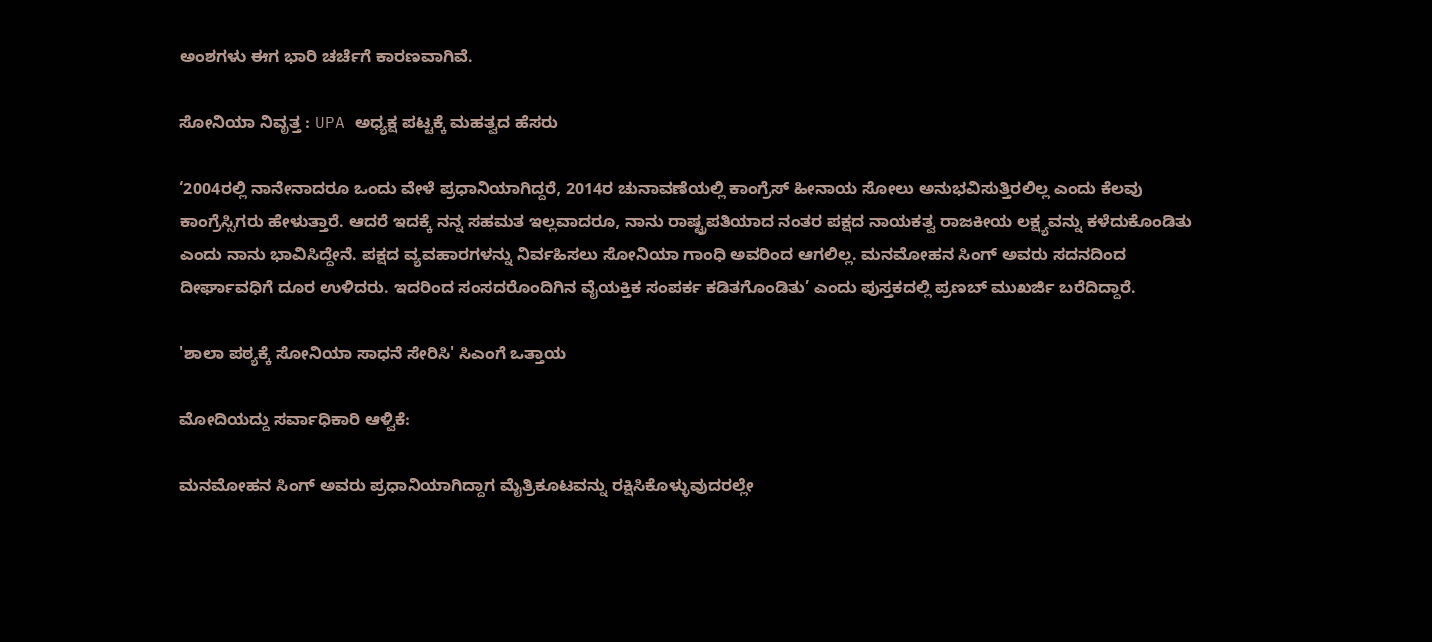ಅಂಶಗಳು ಈಗ ಭಾರಿ ಚರ್ಚೆಗೆ ಕಾರಣವಾಗಿವೆ.

ಸೋನಿಯಾ ನಿವೃತ್ತ : UPA ಅಧ್ಯಕ್ಷ ಪಟ್ಟಕ್ಕೆ ಮಹತ್ವದ ಹೆಸರು

‘2004ರಲ್ಲಿ ನಾನೇನಾದರೂ ಒಂದು ವೇಳೆ ಪ್ರಧಾನಿಯಾಗಿದ್ದರೆ, 2014ರ ಚುನಾವಣೆಯಲ್ಲಿ ಕಾಂಗ್ರೆಸ್‌ ಹೀನಾಯ ಸೋಲು ಅನುಭವಿಸುತ್ತಿರಲಿಲ್ಲ ಎಂದು ಕೆಲವು ಕಾಂಗ್ರೆಸ್ಸಿಗರು ಹೇಳುತ್ತಾರೆ. ಆದರೆ ಇದಕ್ಕೆ ನನ್ನ ಸಹಮತ ಇಲ್ಲವಾದರೂ, ನಾನು ರಾಷ್ಟ್ರಪತಿಯಾದ ನಂತರ ಪಕ್ಷದ ನಾಯಕತ್ವ ರಾಜಕೀಯ ಲಕ್ಷ್ಯವನ್ನು ಕಳೆದುಕೊಂಡಿತು ಎಂದು ನಾನು ಭಾವಿಸಿದ್ದೇನೆ. ಪಕ್ಷದ ವ್ಯವಹಾರಗಳನ್ನು ನಿರ್ವಹಿಸಲು ಸೋನಿಯಾ ಗಾಂಧಿ ಅವರಿಂದ ಆಗಲಿಲ್ಲ. ಮನಮೋಹನ ಸಿಂಗ್‌ ಅವರು ಸದನದಿಂದ ದೀರ್ಘಾವಧಿಗೆ ದೂರ ಉಳಿದರು. ಇದರಿಂದ ಸಂಸದರೊಂದಿಗಿನ ವೈಯಕ್ತಿಕ ಸಂಪರ್ಕ ಕಡಿತಗೊಂಡಿತು’ ಎಂದು ಪುಸ್ತಕದಲ್ಲಿ ಪ್ರಣಬ್‌ ಮುಖರ್ಜಿ ಬರೆದಿದ್ದಾರೆ.

'ಶಾಲಾ ಪಠ್ಯಕ್ಕೆ ಸೋನಿಯಾ ಸಾಧನೆ ಸೇರಿಸಿ' ಸಿಎಂಗೆ ಒತ್ತಾಯ

ಮೋದಿಯದ್ದು ಸರ್ವಾಧಿಕಾರಿ ಆಳ್ವಿಕೆ:

ಮನಮೋಹನ ಸಿಂಗ್‌ ಅವರು ಪ್ರಧಾನಿಯಾಗಿದ್ದಾಗ ಮೈತ್ರಿಕೂಟವನ್ನು ರಕ್ಷಿಸಿಕೊಳ್ಳುವುದರಲ್ಲೇ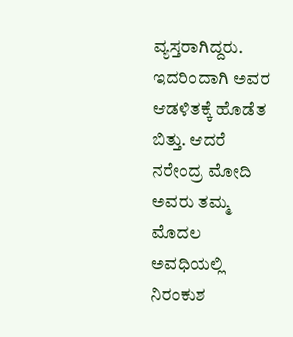ವ್ಯಸ್ತರಾಗಿದ್ದರು. ಇದರಿಂದಾಗಿ ಅವರ ಆಡಳಿತಕ್ಕೆ ಹೊಡೆತ ಬಿತ್ತು. ಆದರೆ ನರೇಂದ್ರ ಮೋದಿ ಅವರು ತಮ್ಮ ಮೊದಲ ಅವಧಿಯಲ್ಲಿ ನಿರಂಕುಶ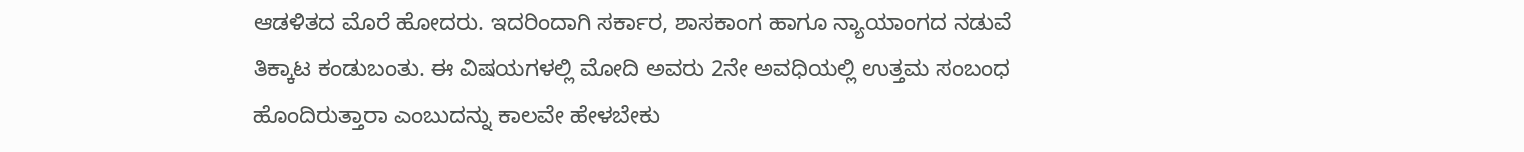ಆಡಳಿತದ ಮೊರೆ ಹೋದರು. ಇದರಿಂದಾಗಿ ಸರ್ಕಾರ, ಶಾಸಕಾಂಗ ಹಾಗೂ ನ್ಯಾಯಾಂಗದ ನಡುವೆ ತಿಕ್ಕಾಟ ಕಂಡುಬಂತು. ಈ ವಿಷಯಗಳಲ್ಲಿ ಮೋದಿ ಅವರು 2ನೇ ಅವಧಿಯಲ್ಲಿ ಉತ್ತಮ ಸಂಬಂಧ ಹೊಂದಿರುತ್ತಾರಾ ಎಂಬುದನ್ನು ಕಾಲವೇ ಹೇಳಬೇಕು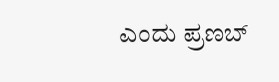ಎಂದು ಪ್ರಣಬ್‌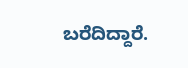ಬರೆದಿದ್ದಾರೆ.